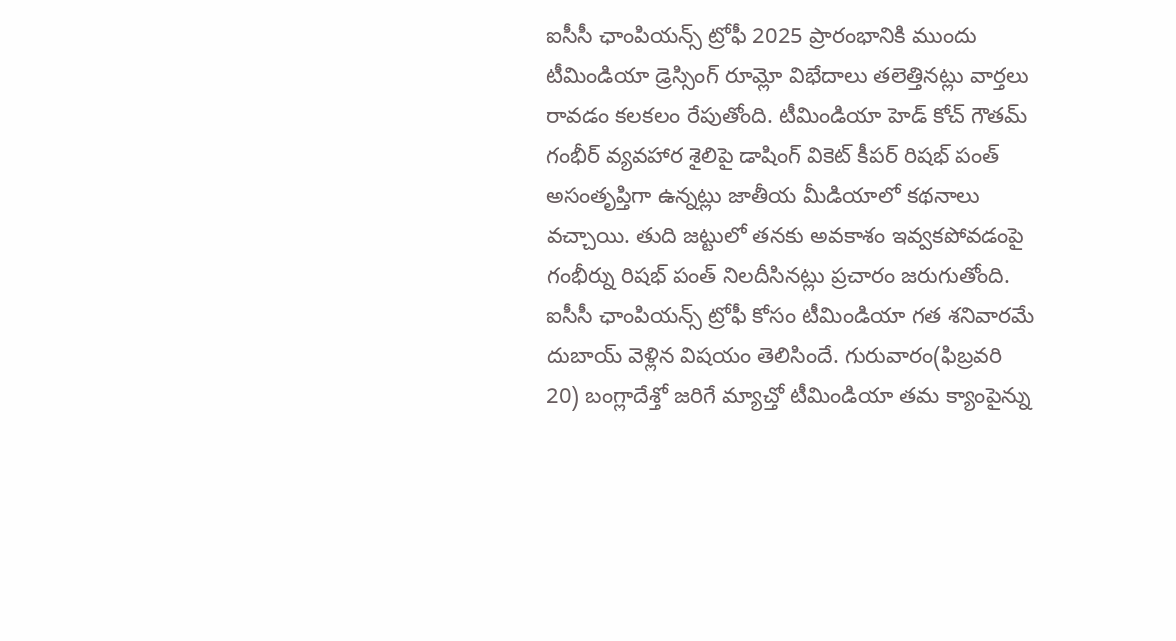ఐసీసీ ఛాంపియన్స్ ట్రోఫీ 2025 ప్రారంభానికి ముందు టీమిండియా డ్రెస్సింగ్ రూమ్లో విభేదాలు తలెత్తినట్లు వార్తలు రావడం కలకలం రేపుతోంది. టీమిండియా హెడ్ కోచ్ గౌతమ్ గంభీర్ వ్యవహార శైలిపై డాషింగ్ వికెట్ కీపర్ రిషభ్ పంత్ అసంతృప్తిగా ఉన్నట్లు జాతీయ మీడియాలో కథనాలు వచ్చాయి. తుది జట్టులో తనకు అవకాశం ఇవ్వకపోవడంపై గంభీర్ను రిషభ్ పంత్ నిలదీసినట్లు ప్రచారం జరుగుతోంది.
ఐసీసీ ఛాంపియన్స్ ట్రోఫీ కోసం టీమిండియా గత శనివారమే దుబాయ్ వెళ్లిన విషయం తెలిసిందే. గురువారం(ఫిబ్రవరి 20) బంగ్లాదేశ్తో జరిగే మ్యాచ్తో టీమిండియా తమ క్యాంపైన్ను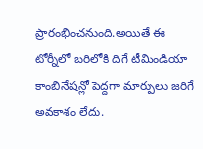ప్రారంభించనుంది.అయితే ఈ టోర్నీలో బరిలోకి దిగే టీమిండియా కాంబినేషన్లో పెద్దగా మార్పులు జరిగే అవకాశం లేదు.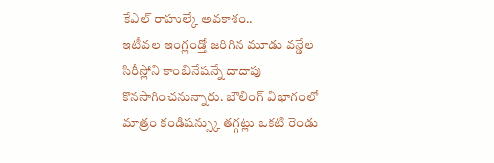కేఎల్ రాహుల్కే అవకాశం..
ఇటీవల ఇంగ్లండ్తో జరిగిన మూడు వన్డేల సిరీస్లోని కాంబినేషన్నే దాదాపు కొనసాగించనున్నారు. బౌలింగ్ విభాగంలో మాత్రం కండిషన్స్కు తగ్గట్లు ఒకటి రెండు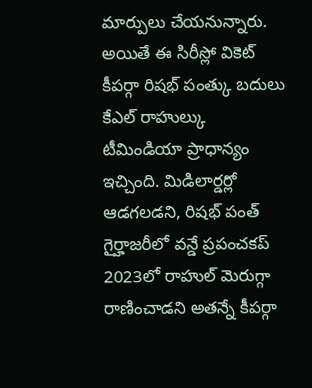మార్పులు చేయనున్నారు. అయితే ఈ సిరీస్లో వికెట్ కీపర్గా రిషభ్ పంత్కు బదులు కేఎల్ రాహుల్కు టీమిండియా ప్రాధాన్యం ఇచ్చింది. మిడిలార్డర్లో ఆడగలడని, రిషభ్ పంత్ గైర్హాజరీలో వన్డే ప్రపంచకప్ 2023లో రాహుల్ మెరుగ్గా రాణించాడని అతన్నే కీపర్గా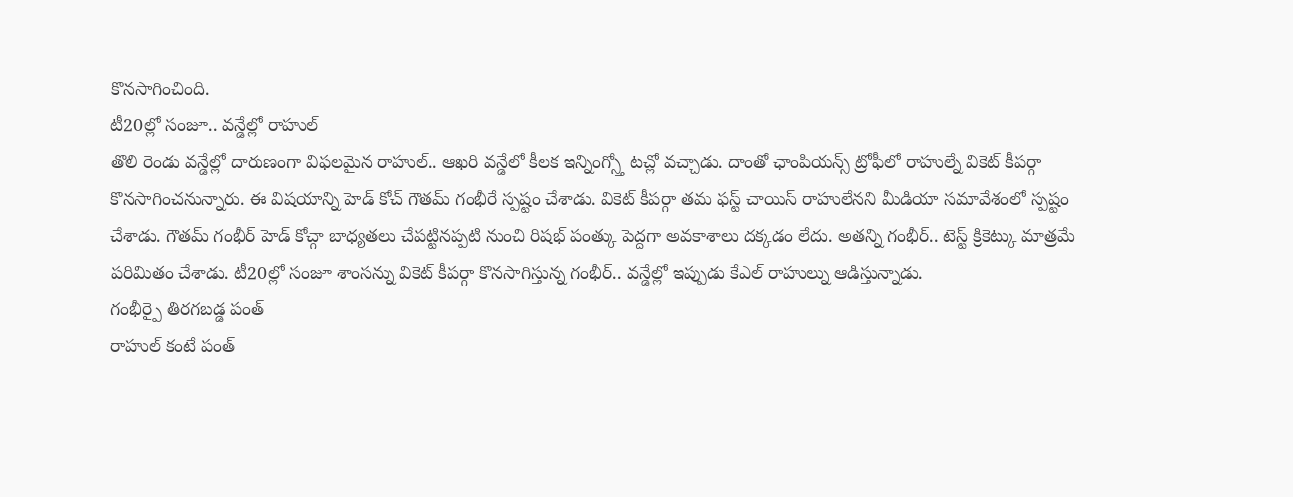కొనసాగించింది.
టీ20ల్లో సంజూ.. వన్డేల్లో రాహుల్
తొలి రెండు వన్డేల్లో దారుణంగా విఫలమైన రాహుల్.. ఆఖరి వన్డేలో కీలక ఇన్నింగ్స్తో టచ్లో వచ్చాడు. దాంతో ఛాంపియన్స్ ట్రోఫీలో రాహుల్నే వికెట్ కీపర్గా కొనసాగించనున్నారు. ఈ విషయాన్ని హెడ్ కోచ్ గౌతమ్ గంభీరే స్పష్టం చేశాడు. వికెట్ కీపర్గా తమ ఫస్ట్ చాయిస్ రాహులేనని మీడియా సమావేశంలో స్పష్టం చేశాడు. గౌతమ్ గంభీర్ హెడ్ కోచ్గా బాధ్యతలు చేపట్టినప్పటి నుంచి రిషభ్ పంత్కు పెద్దగా అవకాశాలు దక్కడం లేదు. అతన్ని గంభీర్.. టెస్ట్ క్రికెట్కు మాత్రమే పరిమితం చేశాడు. టీ20ల్లో సంజూ శాంసన్ను వికెట్ కీపర్గా కొనసాగిస్తున్న గంభీర్.. వన్డేల్లో ఇప్పుడు కేఎల్ రాహుల్ను ఆడిస్తున్నాడు.
గంభీర్పై తిరగబడ్డ పంత్
రాహుల్ కంటే పంత్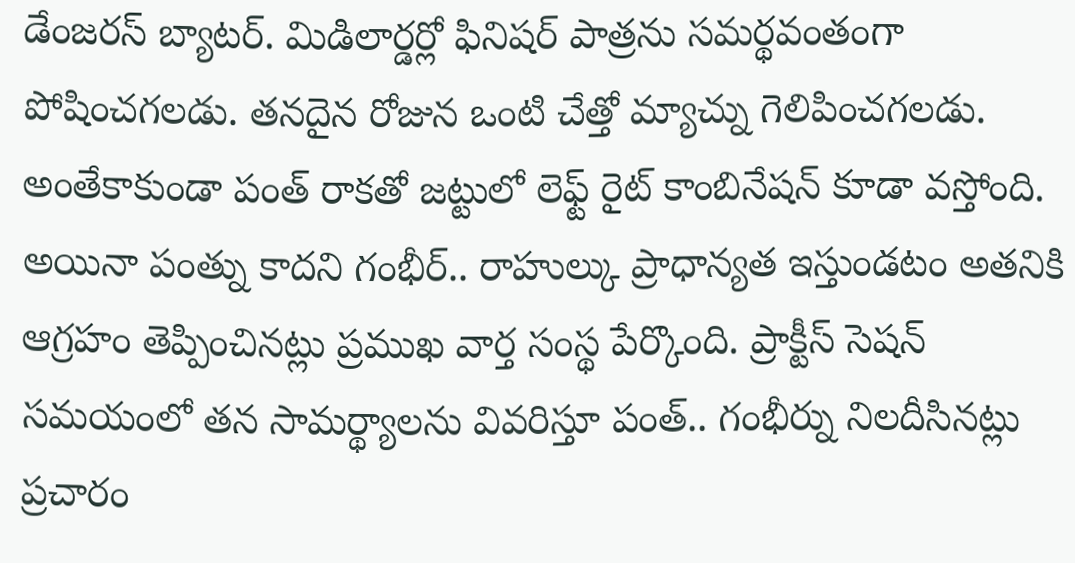డేంజరస్ బ్యాటర్. మిడిలార్డర్లో ఫినిషర్ పాత్రను సమర్థవంతంగా పోషించగలడు. తనదైన రోజున ఒంటి చేత్తో మ్యాచ్ను గెలిపించగలడు. అంతేకాకుండా పంత్ రాకతో జట్టులో లెఫ్ట్ రైట్ కాంబినేషన్ కూడా వస్తోంది. అయినా పంత్ను కాదని గంభీర్.. రాహుల్కు ప్రాధాన్యత ఇస్తుండటం అతనికి ఆగ్రహం తెప్పించినట్లు ప్రముఖ వార్త సంస్థ పేర్కొంది. ప్రాక్టీస్ సెషన్ సమయంలో తన సామర్థ్యాలను వివరిస్తూ పంత్.. గంభీర్ను నిలదీసినట్లు ప్రచారం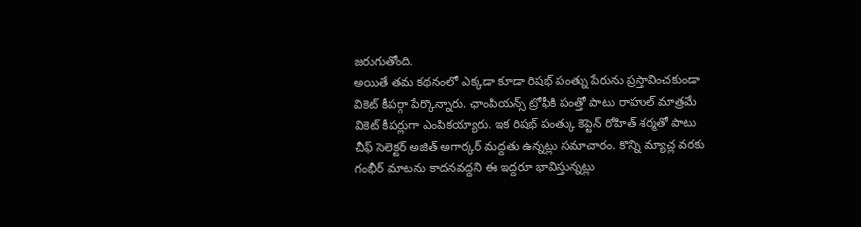జరుగుతోంది.
అయితే తమ కథనంలో ఎక్కడా కూడా రిషభ్ పంత్ను పేరును ప్రస్తావించకుండా వికెట్ కీపర్గా పేర్కొన్నారు. ఛాంపియన్స్ ట్రోఫీకి పంత్తో పాటు రాహుల్ మాత్రమే వికెట్ కీపర్లుగా ఎంపికయ్యారు. ఇక రిషభ్ పంత్కు కెప్టెన్ రోహిత్ శర్మతో పాటు చీఫ్ సెలెక్టర్ అజిత్ అగార్కర్ మద్దతు ఉన్నట్లు సమాచారం. కొన్ని మ్యాచ్ల వరకు గంభీర్ మాటను కాదనవద్దని ఈ ఇద్దరూ భావిస్తున్నట్లు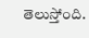తెలుస్తోంది.